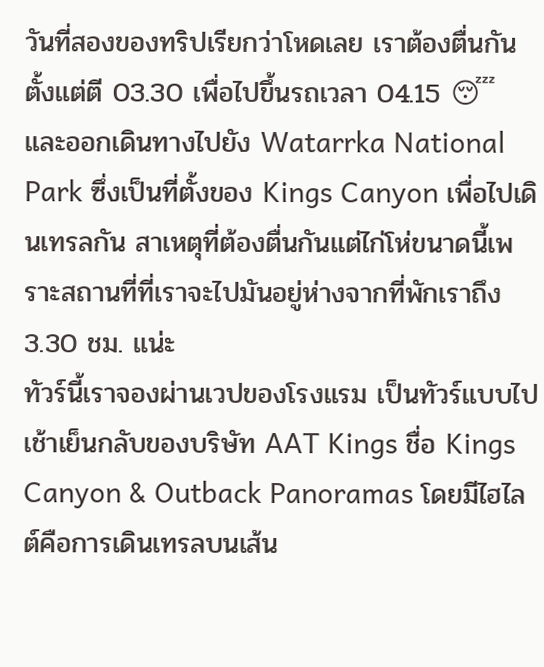วันที่สองของทริปเรียกว่าโหดเลย เราต้องตื่นกันตั้งแต่ตี 03.30 เพื่อไปขึ้นรถเวลา 04.15 😴 และออกเดินทางไปยัง Watarrka National Park ซึ่งเป็นที่ตั้งของ Kings Canyon เพื่อไปเดินเทรลกัน สาเหตุที่ต้องตื่นกันแต่ไก่โห่ขนาดนี้เพราะสถานที่ที่เราจะไปมันอยู่ห่างจากที่พักเราถึง 3.30 ชม. แน่ะ
ทัวร์นี้เราจองผ่านเวปของโรงแรม เป็นทัวร์แบบไปเช้าเย็นกลับของบริษัท AAT Kings ชื่อ Kings Canyon & Outback Panoramas โดยมีไฮไลต์คือการเดินเทรลบนเส้น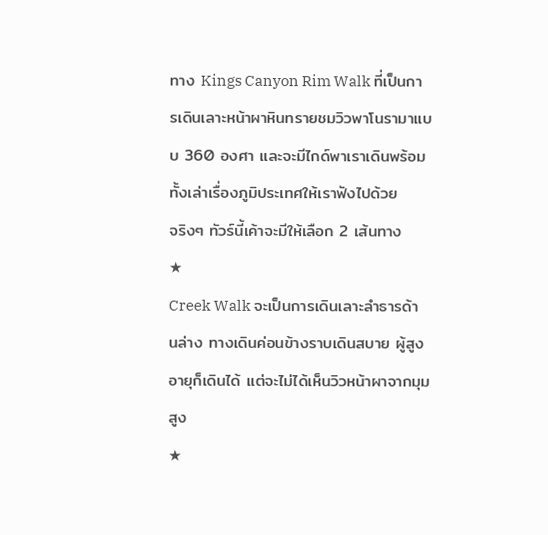ทาง Kings Canyon Rim Walk ที่เป็นการเดินเลาะหน้าผาหินทรายชมวิวพาโนรามาแบบ 360 องศา และจะมีไกด์พาเราเดินพร้อมทั้งเล่าเรื่องภูมิประเทศให้เราฟังไปด้วย
จริงๆ ทัวร์นี้เค้าจะมีให้เลือก 2 เส้นทาง
★
Creek Walk จะเป็นการเดินเลาะลำธารด้านล่าง ทางเดินค่อนข้างราบเดินสบาย ผู้สูงอายุก็เดินได้ แต่จะไม่ได้เห็นวิวหน้าผาจากมุมสูง
★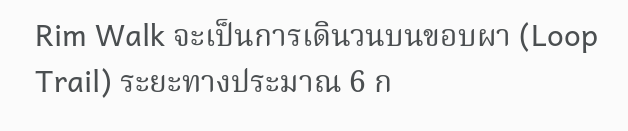Rim Walk จะเป็นการเดินวนบนขอบผา (Loop Trail) ระยะทางประมาณ 6 ก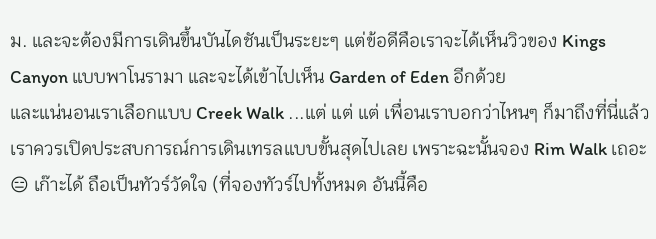ม. และจะต้องมีการเดินขึ้นบันไดชันเป็นระยะๆ แต่ข้อดีคือเราจะได้เห็นวิวของ Kings Canyon แบบพาโนรามา และจะได้เข้าไปเห็น Garden of Eden อีกด้วย
และแน่นอนเราเลือกแบบ Creek Walk ...แต่ แต่ แต่ เพื่อนเราบอกว่าไหนๆ ก็มาถึงที่นี่แล้ว เราควรเปิดประสบการณ์การเดินเทรลแบบขั้นสุดไปเลย เพราะฉะนั้นจอง Rim Walk เถอะ 😑 เก๊าะได้ ถือเป็นทัวร์วัดใจ (ที่จองทัวร์ไปทั้งหมด อันนี้คือ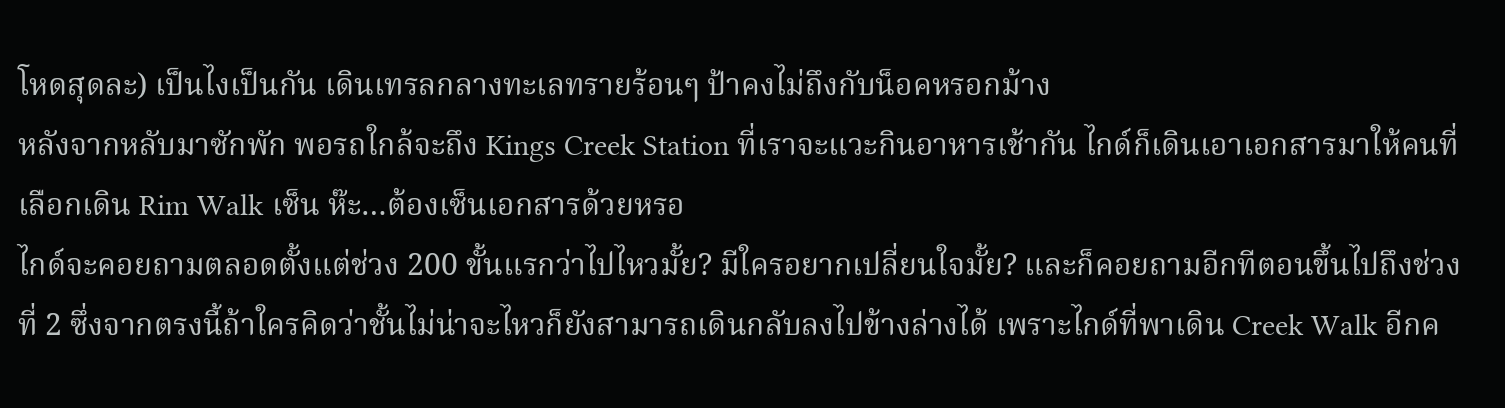โหดสุดละ) เป็นไงเป็นกัน เดินเทรลกลางทะเลทรายร้อนๆ ป้าคงไม่ถึงกับน็อคหรอกม้าง
หลังจากหลับมาซักพัก พอรถใกล้จะถึง Kings Creek Station ที่เราจะแวะกินอาหารเช้ากัน ไกด์ก็เดินเอาเอกสารมาให้คนที่เลือกเดิน Rim Walk เซ็น ห๊ะ…ต้องเซ็นเอกสารด้วยหรอ
ไกด์จะคอยถามตลอดตั้งแต่ช่วง 200 ขั้นแรกว่าไปไหวมั้ย? มีใครอยากเปลี่ยนใจมั้ย? และก็คอยถามอีกทีตอนขึ้นไปถึงช่วงที่ 2 ซึ่งจากตรงนี้ถ้าใครคิดว่าชั้นไม่น่าจะไหวก็ยังสามารถเดินกลับลงไปข้างล่างได้ เพราะไกด์ที่พาเดิน Creek Walk อีกค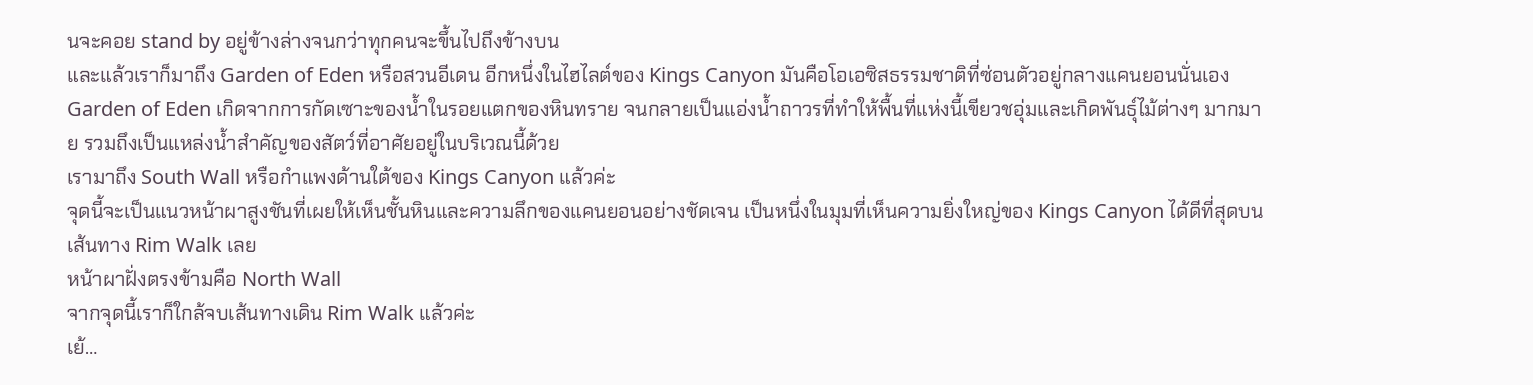นจะคอย stand by อยู่ข้างล่างจนกว่าทุกคนจะขึ้นไปถึงข้างบน
และแล้วเราก็มาถึง Garden of Eden หรือสวนอีเดน อีกหนึ่งในไฮไลต์ของ Kings Canyon มันคือโอเอซิสธรรมชาติที่ซ่อนตัวอยู่กลางแคนยอนนั่นเอง
Garden of Eden เกิดจากการกัดเซาะของน้ำในรอยแตกของหินทราย จนกลายเป็นแอ่งน้ำถาวรที่ทำให้พื้นที่แห่งนี้เขียวชอุ่มและเกิดพันธ์ุไม้ต่างๆ มากมาย รวมถึงเป็นแหล่งน้ำสำคัญของสัตว์ที่อาศัยอยู่ในบริเวณนี้ด้วย
เรามาถึง South Wall หรือกำแพงด้านใต้ของ Kings Canyon แล้วค่ะ
จุดนี้จะเป็นแนวหน้าผาสูงชันที่เผยให้เห็นชั้นหินและความลึกของแคนยอนอย่างชัดเจน เป็นหนึ่งในมุมที่เห็นความยิ่งใหญ่ของ Kings Canyon ได้ดีที่สุดบนเส้นทาง Rim Walk เลย
หน้าผาฝั่งตรงข้ามคือ North Wall
จากจุดนี้เราก็ใกล้จบเส้นทางเดิน Rim Walk แล้วค่ะ
เย้…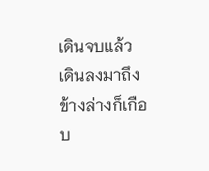เดินจบแล้ว
เดินลงมาถึงข้างล่างก็เกือบ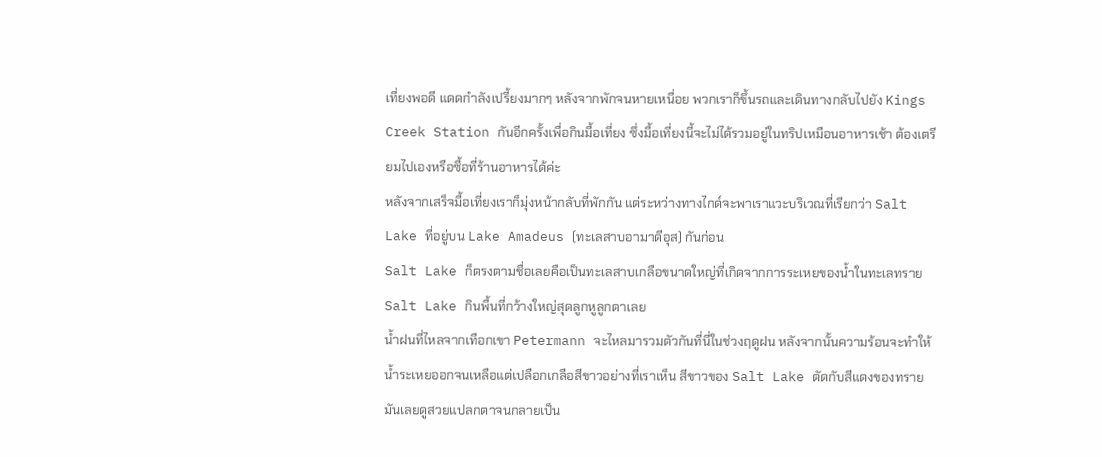เที่ยงพอดี แดดกำลังเปรี้ยงมากๆ หลังจากพักจนหายเหนื่อย พวกเราก็ขึ้นรถและเดินทางกลับไปยัง Kings Creek Station กันอีกครั้งเพื่อกินมื้อเที่ยง ซึ่งมื้อเที่ยงนี้จะไม่ได้รวมอยู่ในทริปเหมือนอาหารเช้า ต้องเตรียมไปเองหรือซื้อที่ร้านอาหารได้ค่ะ
หลังจากเสร็จมื้อเที่ยงเราก็มุ่งหน้ากลับที่พักกัน แต่ระหว่างทางไกด์จะพาเราแวะบริเวณที่เรียกว่า Salt Lake ที่อยู่บน Lake Amadeus (ทะเลสาบอามาดีอุส) กันก่อน
Salt Lake ก็ตรงตามชื่อเลยคือเป็นทะเลสาบเกลือขนาดใหญ่ที่เกิดจากการระเหยของน้ำในทะเลทราย
Salt Lake กินพื้นที่กว้างใหญ่สุดลูกหูลูกตาเลย
น้ำฝนที่ไหลจากเทือกเขา Petermann จะไหลมารวมตัวกันที่นี่ในช่วงฤดูฝน หลังจากนั้นความร้อนจะทำให้น้ำระเหยออกจนเหลือแต่เปลือกเกลือสีขาวอย่างที่เราเห็น สีขาวของ Salt Lake ตัดกับสีแดงของทรายมันเลยดูสวยแปลกตาจนกลายเป็น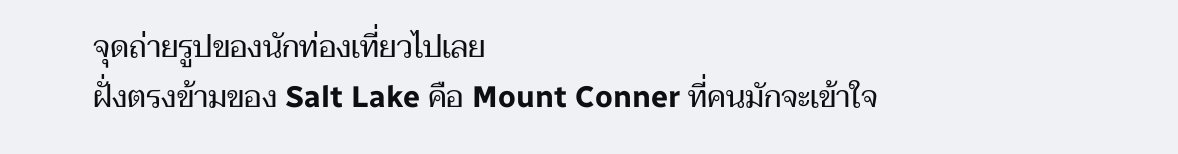จุดถ่ายรูปของนักท่องเที่ยวไปเลย
ฝั่งตรงข้ามของ Salt Lake คือ Mount Conner ที่คนมักจะเข้าใจ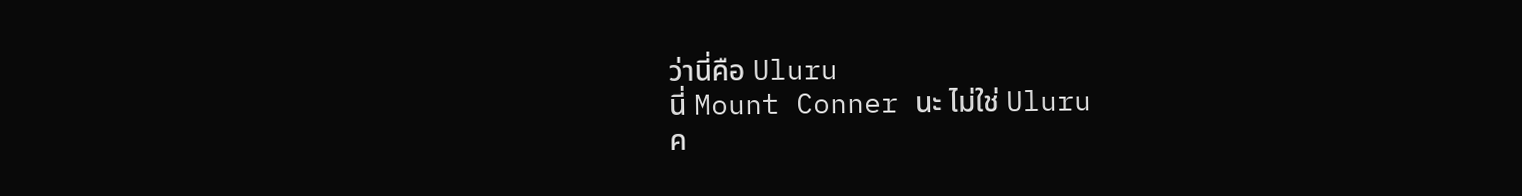ว่านี่คือ Uluru
นี่ Mount Conner นะ ไม่ใช่ Uluru
ค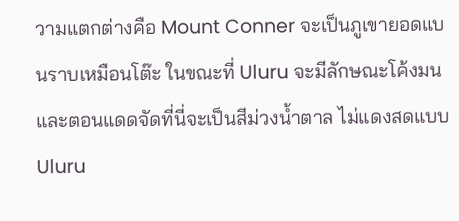วามแตกต่างคือ Mount Conner จะเป็นภูเขายอดแบนราบเหมือนโต๊ะ ในขณะที่ Uluru จะมีลักษณะโค้งมน และตอนแดดจัดที่นี่จะเป็นสีม่วงน้ำตาล ไม่แดงสดแบบ Uluru